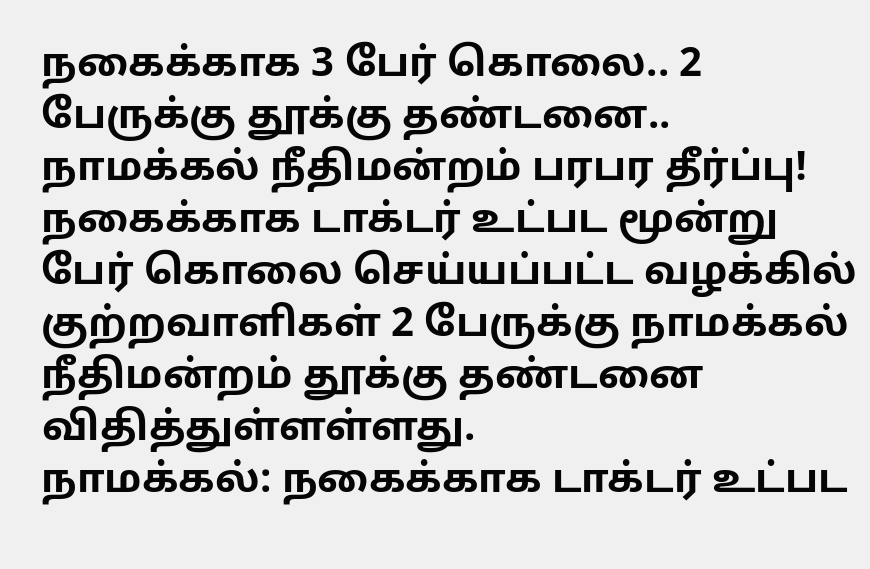நகைக்காக 3 பேர் கொலை.. 2 பேருக்கு தூக்கு தண்டனை.. நாமக்கல் நீதிமன்றம் பரபர தீர்ப்பு!
நகைக்காக டாக்டர் உட்பட மூன்று பேர் கொலை செய்யப்பட்ட வழக்கில் குற்றவாளிகள் 2 பேருக்கு நாமக்கல் நீதிமன்றம் தூக்கு தண்டனை விதித்துள்ளள்ளது.
நாமக்கல்: நகைக்காக டாக்டர் உட்பட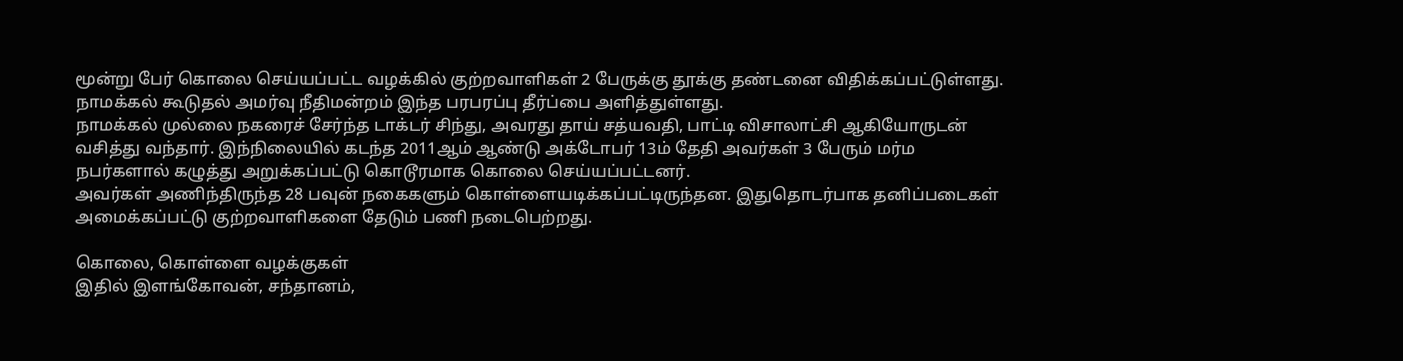மூன்று பேர் கொலை செய்யப்பட்ட வழக்கில் குற்றவாளிகள் 2 பேருக்கு தூக்கு தண்டனை விதிக்கப்பட்டுள்ளது. நாமக்கல் கூடுதல் அமர்வு நீதிமன்றம் இந்த பரபரப்பு தீர்ப்பை அளித்துள்ளது.
நாமக்கல் முல்லை நகரைச் சேர்ந்த டாக்டர் சிந்து, அவரது தாய் சத்யவதி, பாட்டி விசாலாட்சி ஆகியோருடன் வசித்து வந்தார். இந்நிலையில் கடந்த 2011ஆம் ஆண்டு அக்டோபர் 13ம் தேதி அவர்கள் 3 பேரும் மர்ம நபர்களால் கழுத்து அறுக்கப்பட்டு கொடூரமாக கொலை செய்யப்பட்டனர்.
அவர்கள் அணிந்திருந்த 28 பவுன் நகைகளும் கொள்ளையடிக்கப்பட்டிருந்தன. இதுதொடர்பாக தனிப்படைகள் அமைக்கப்பட்டு குற்றவாளிகளை தேடும் பணி நடைபெற்றது.

கொலை, கொள்ளை வழக்குகள்
இதில் இளங்கோவன், சந்தானம்,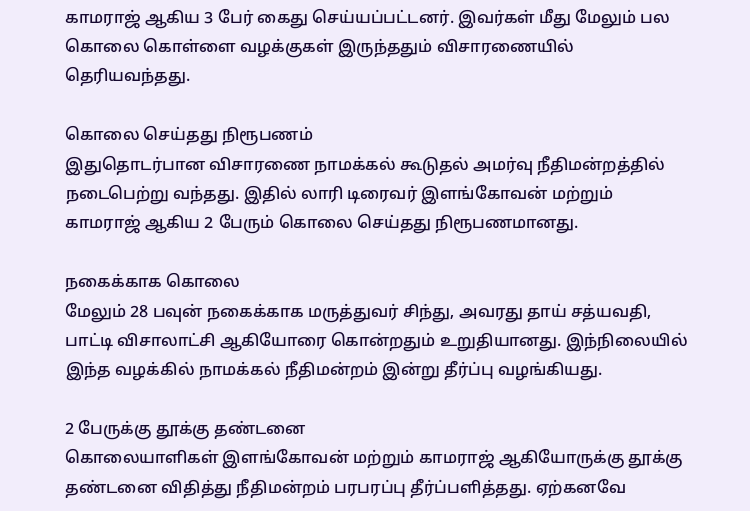காமராஜ் ஆகிய 3 பேர் கைது செய்யப்பட்டனர். இவர்கள் மீது மேலும் பல கொலை கொள்ளை வழக்குகள் இருந்ததும் விசாரணையில் தெரியவந்தது.

கொலை செய்தது நிரூபணம்
இதுதொடர்பான விசாரணை நாமக்கல் கூடுதல் அமர்வு நீதிமன்றத்தில் நடைபெற்று வந்தது. இதில் லாரி டிரைவர் இளங்கோவன் மற்றும் காமராஜ் ஆகிய 2 பேரும் கொலை செய்தது நிரூபணமானது.

நகைக்காக கொலை
மேலும் 28 பவுன் நகைக்காக மருத்துவர் சிந்து, அவரது தாய் சத்யவதி, பாட்டி விசாலாட்சி ஆகியோரை கொன்றதும் உறுதியானது. இந்நிலையில் இந்த வழக்கில் நாமக்கல் நீதிமன்றம் இன்று தீர்ப்பு வழங்கியது.

2 பேருக்கு தூக்கு தண்டனை
கொலையாளிகள் இளங்கோவன் மற்றும் காமராஜ் ஆகியோருக்கு தூக்கு தண்டனை விதித்து நீதிமன்றம் பரபரப்பு தீர்ப்பளித்தது. ஏற்கனவே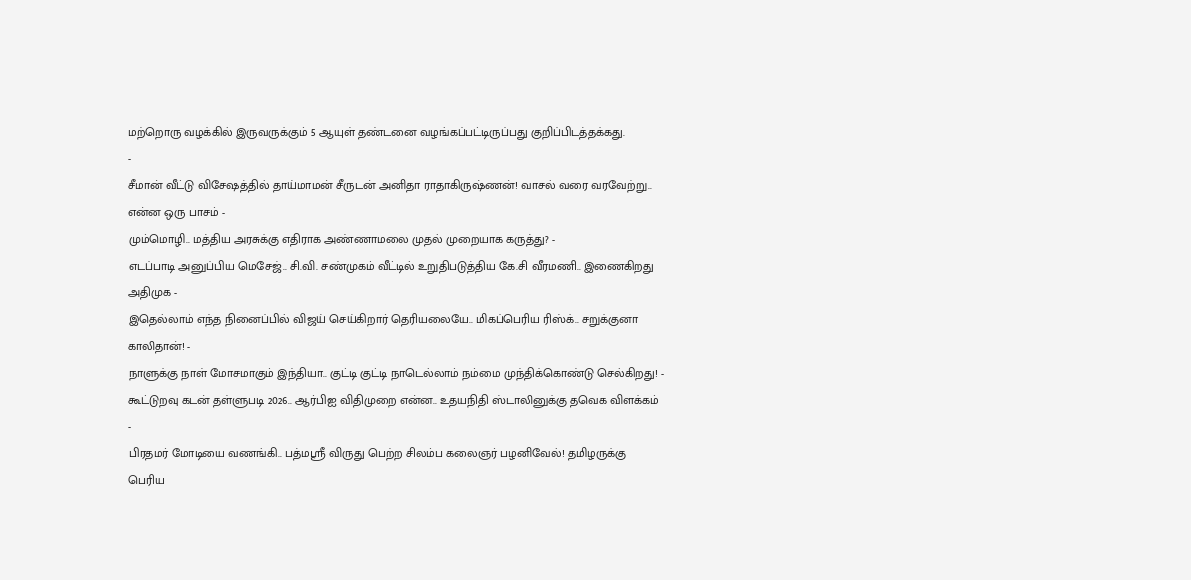மற்றொரு வழக்கில் இருவருக்கும் 5 ஆயுள் தண்டனை வழங்கப்பட்டிருப்பது குறிப்பிடத்தக்கது.
-
சீமான் வீட்டு விசேஷத்தில் தாய்மாமன் சீருடன் அனிதா ராதாகிருஷ்ணன்! வாசல் வரை வரவேற்று.. என்ன ஒரு பாசம் -
மும்மொழி.. மத்திய அரசுக்கு எதிராக அண்ணாமலை முதல் முறையாக கருத்து? -
எடப்பாடி அனுப்பிய மெசேஜ்.. சி.வி. சண்முகம் வீட்டில் உறுதிபடுத்திய கே.சி வீரமணி.. இணைகிறது அதிமுக -
இதெல்லாம் எந்த நினைப்பில் விஜய் செய்கிறார் தெரியலையே.. மிகப்பெரிய ரிஸ்க்.. சறுக்குனா காலிதான்! -
நாளுக்கு நாள் மோசமாகும் இந்தியா.. குட்டி குட்டி நாடெல்லாம் நம்மை முந்திக்கொண்டு செல்கிறது! -
கூட்டுறவு கடன் தள்ளுபடி 2026.. ஆர்பிஐ விதிமுறை என்ன.. உதயநிதி ஸ்டாலினுக்கு தவெக விளக்கம் -
பிரதமர் மோடியை வணங்கி.. பத்மஸ்ரீ விருது பெற்ற சிலம்ப கலைஞர் பழனிவேல்! தமிழருக்கு பெரிய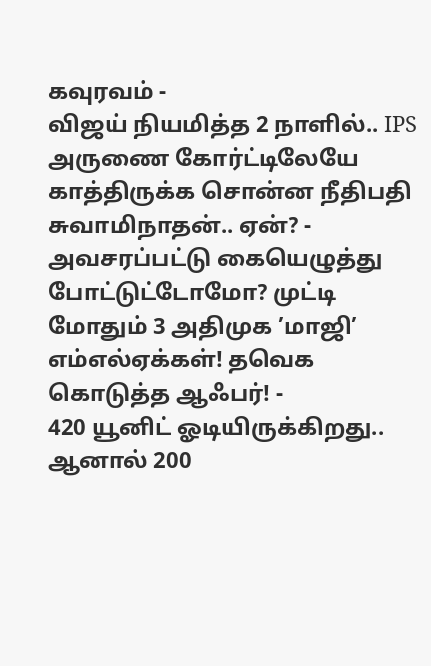கவுரவம் -
விஜய் நியமித்த 2 நாளில்.. IPS அருணை கோர்ட்டிலேயே காத்திருக்க சொன்ன நீதிபதி சுவாமிநாதன்.. ஏன்? -
அவசரப்பட்டு கையெழுத்து போட்டுட்டோமோ? முட்டி மோதும் 3 அதிமுக ’மாஜி’ எம்எல்ஏக்கள்! தவெக கொடுத்த ஆஃபர்! -
420 யூனிட் ஓடியிருக்கிறது.. ஆனால் 200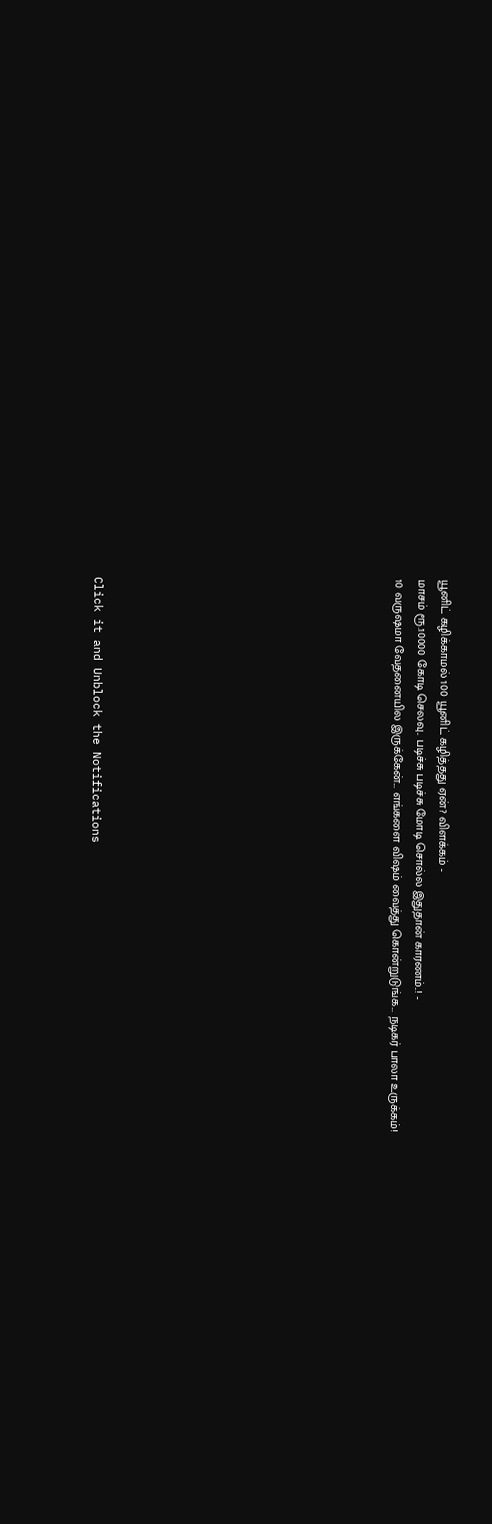யூனிட் கழிக்காமல் 100 யூனிட் கழித்தது ஏன்? விளக்கம் -
மாசம் ரூ.10000 கோடி செலவு.. படிச்சு படிச்சு மோடி சொல்ல இதுதான் காரணம்..! -
10 வருஷமா வேதனையில இருக்கேன்... எங்களை விஷம் வைத்து கொன்றுடுங்க... நடிகர் பாலா உருக்கம்!












Click it and Unblock the Notifications